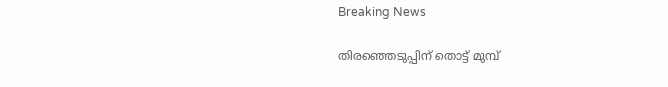Breaking News

തിരഞ്ഞെടുപ്പിന് തൊട്ട് മുമ്പ്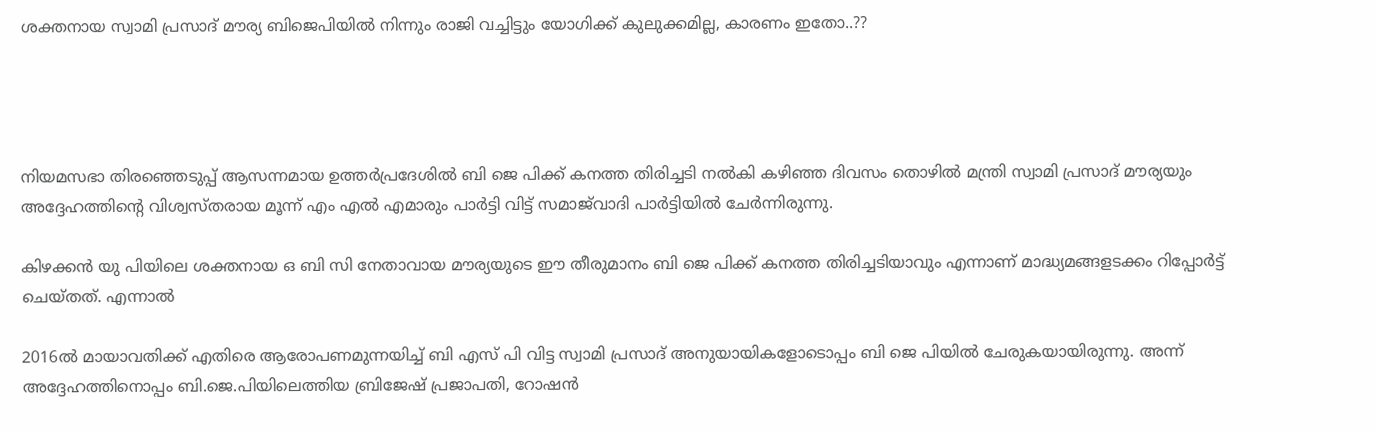ശക്തനായ സ്വാമി പ്രസാദ് മൗര്യ ബിജെപിയില്‍ നിന്നും രാജി വച്ചിട്ടും യോഗിക്ക് കുലുക്കമില്ല, കാരണം ഇതോ..??




നിയമസഭാ തിരഞ്ഞെടുപ്പ് ആസന്നമായ ഉത്തര്‍പ്രദേശില്‍ ബി ജെ പിക്ക് കനത്ത തിരിച്ചടി നല്‍കി കഴിഞ്ഞ ദിവസം തൊഴില്‍ മന്ത്രി സ്വാമി പ്രസാദ് മൗര്യയും അദ്ദേഹത്തിന്റെ വിശ്വസ്തരായ മൂന്ന് എം എല്‍ എമാരും പാര്‍ട്ടി വിട്ട് സമാജ്‌വാദി പാര്‍ട്ടിയില്‍ ചേര്‍ന്നിരുന്നു.

കിഴക്കന്‍ യു പിയിലെ ശക്തനായ ഒ ബി സി നേതാവായ മൗര്യയുടെ ഈ തീരുമാനം ബി ജെ പിക്ക് കനത്ത തിരിച്ചടിയാവും എന്നാണ് മാദ്ധ്യമങ്ങളടക്കം റിപ്പോര്‍ട്ട് ചെയ്തത്. എന്നാല്‍

2016ല്‍ മായാവതിക്ക് എതിരെ ആരോപണമുന്നയിച്ച്‌ ബി എസ് പി വിട്ട സ്വാമി പ്രസാദ് അനുയായികളോടൊപ്പം ബി ജെ പിയില്‍ ചേരുകയായിരുന്നു. അന്ന് അദ്ദേഹത്തിനൊപ്പം ബി.ജെ.പിയിലെത്തിയ ബ്രിജേഷ് പ്രജാപതി, റോഷന്‍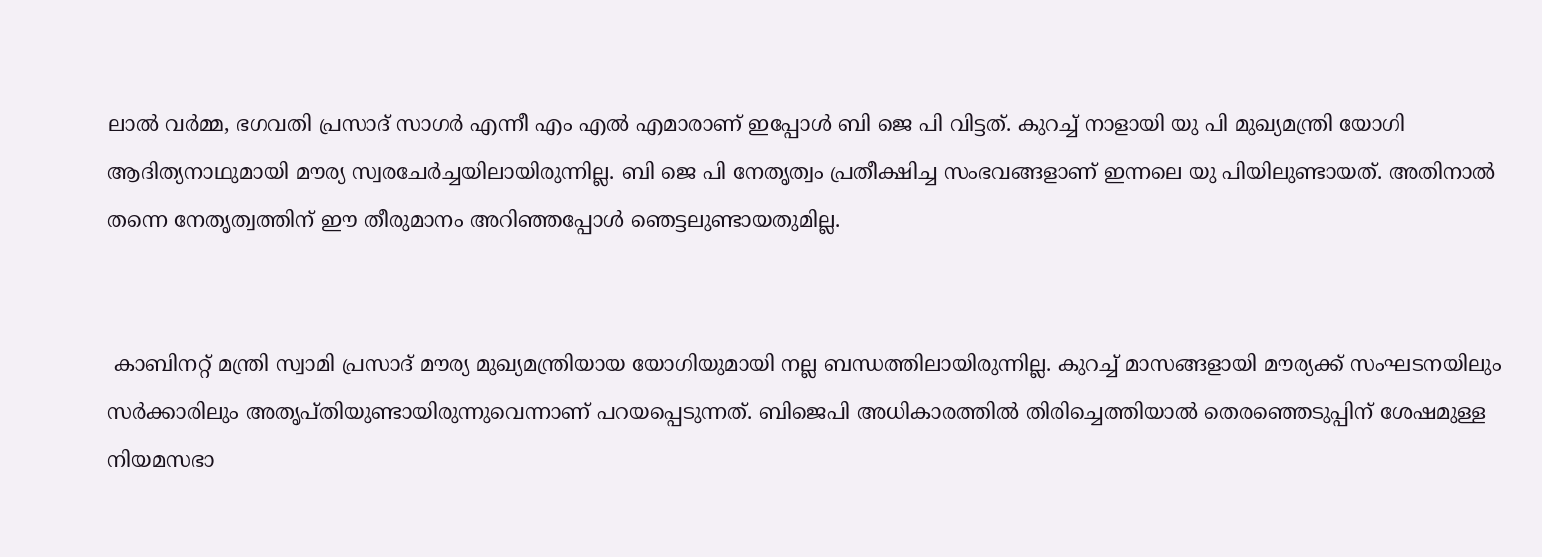ലാല്‍ വര്‍മ്മ, ഭഗവതി പ്രസാദ് സാഗര്‍ എന്നീ എം എല്‍ എമാരാണ് ഇപ്പോള്‍ ബി ജെ പി വിട്ടത്. കുറച്ച്‌ നാളായി യു പി മുഖ്യമന്ത്രി യോഗി ആദിത്യനാഥുമായി മൗര്യ സ്വരചേര്‍ച്ചയിലായിരുന്നില്ല. ബി ജെ പി നേതൃത്വം പ്രതീക്ഷിച്ച സംഭവങ്ങളാണ് ഇന്നലെ യു പിയിലുണ്ടായത്. അതിനാല്‍ തന്നെ നേതൃത്വത്തിന് ഈ തീരുമാനം അറിഞ്ഞപ്പോള്‍ ഞെട്ടലുണ്ടായതുമില്ല.


 കാബിനറ്റ് മന്ത്രി സ്വാമി പ്രസാദ് മൗര്യ മുഖ്യമന്ത്രിയായ യോഗിയുമായി നല്ല ബന്ധത്തിലായിരുന്നില്ല. കുറച്ച്‌ മാസങ്ങളായി മൗര്യക്ക് സംഘടനയിലും സര്‍ക്കാരിലും അതൃപ്തിയുണ്ടായിരുന്നുവെന്നാണ് പറയപ്പെടുന്നത്. ബിജെപി അധികാരത്തില്‍ തിരിച്ചെത്തിയാല്‍ തെരഞ്ഞെടുപ്പിന് ശേഷമുള്ള നിയമസഭാ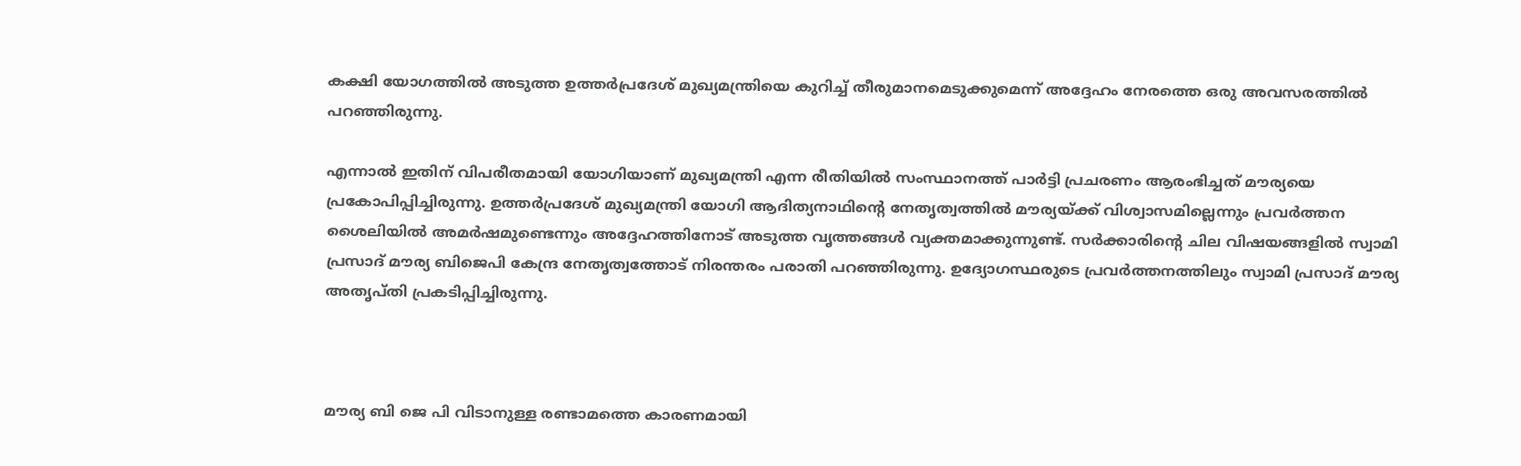കക്ഷി യോഗത്തില്‍ അടുത്ത ഉത്തര്‍പ്രദേശ് മുഖ്യമന്ത്രിയെ കുറിച്ച്‌ തീരുമാനമെടുക്കുമെന്ന് അദ്ദേഹം നേരത്തെ ഒരു അവസരത്തില്‍ പറഞ്ഞിരുന്നു.

എന്നാല്‍ ഇതിന് വിപരീതമായി യോഗിയാണ് മുഖ്യമന്ത്രി എന്ന രീതിയില്‍ സംസ്ഥാനത്ത് പാര്‍ട്ടി പ്രചരണം ആരംഭിച്ചത് മൗര്യയെ പ്രകോപിപ്പിച്ചിരുന്നു. ഉത്തര്‍പ്രദേശ് മുഖ്യമന്ത്രി യോഗി ആദിത്യനാഥിന്റെ നേതൃത്വത്തില്‍ മൗര്യയ്ക്ക് വിശ്വാസമില്ലെന്നും പ്രവര്‍ത്തന ശൈലിയില്‍ അമര്‍ഷമുണ്ടെന്നും അദ്ദേഹത്തിനോട് അടുത്ത വൃത്തങ്ങള്‍ വ്യക്തമാക്കുന്നുണ്ട്. സര്‍ക്കാരിന്റെ ചില വിഷയങ്ങളില്‍ സ്വാമി പ്രസാദ് മൗര്യ ബിജെപി കേന്ദ്ര നേതൃത്വത്തോട് നിരന്തരം പരാതി പറഞ്ഞിരുന്നു. ഉദ്യോഗസ്ഥരുടെ പ്രവര്‍ത്തനത്തിലും സ്വാമി പ്രസാദ് മൗര്യ അതൃപ്തി പ്രകടിപ്പിച്ചിരുന്നു.



മൗര്യ ബി ജെ പി വിടാനുള്ള രണ്ടാമത്തെ കാരണമായി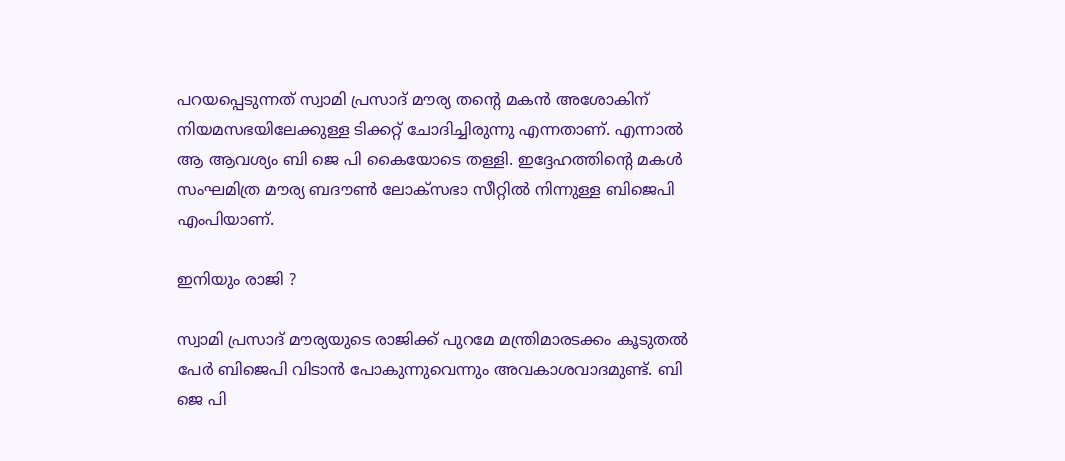പറയപ്പെടുന്നത് സ്വാമി പ്രസാദ് മൗര്യ തന്റെ മകന്‍ അശോകിന് നിയമസഭയിലേക്കുള്ള ടിക്കറ്റ് ചോദിച്ചിരുന്നു എന്നതാണ്. എന്നാല്‍ ആ ആവശ്യം ബി ജെ പി കൈയോടെ തള്ളി. ഇദ്ദേഹത്തിന്റെ മകള്‍ സംഘമിത്ര മൗര്യ ബദൗണ്‍ ലോക്സഭാ സീറ്റില്‍ നിന്നുള്ള ബിജെപി എംപിയാണ്.

ഇനിയും രാജി ?

സ്വാമി പ്രസാദ് മൗര്യയുടെ രാജിക്ക് പുറമേ മന്ത്രിമാരടക്കം കൂടുതല്‍ പേര്‍ ബിജെപി വിടാന്‍ പോകുന്നുവെന്നും അവകാശവാദമുണ്ട്. ബി ജെ പി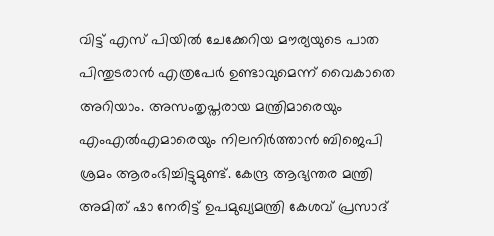വിട്ട് എസ് പിയില്‍ ചേക്കേറിയ മൗര്യയുടെ പാത പിന്തുടരാന്‍ എത്രപേര്‍ ഉണ്ടാവുമെന്ന് വൈകാതെ അറിയാം. അസംതൃപ്തരായ മന്ത്രിമാരെയും എംഎല്‍എമാരെയും നിലനിര്‍ത്താന്‍ ബിജെപി ശ്രമം ആരംഭിച്ചിട്ടുമുണ്ട്. കേന്ദ്ര ആഭ്യന്തര മന്ത്രി അമിത് ഷാ നേരിട്ട് ഉപമുഖ്യമന്ത്രി കേശവ് പ്രസാദ്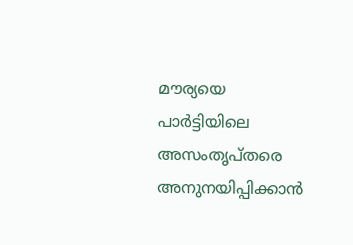മൗര്യയെ പാര്‍ട്ടിയിലെ അസംതൃപ്തരെ അനുനയിപ്പിക്കാന്‍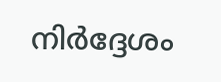നിര്‍ദ്ദേശം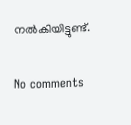നല്‍കിയിട്ടുണ്ട്.

No comments